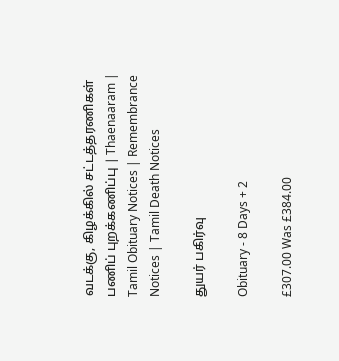வடக்கு, கிழக்கில் சட்டத்தரணிகள் பணிப் புறக்கணிப்பு | Thaenaaram |  Tamil Obituary Notices | Remembrance Notices | Tamil Death Notices

துயர் பகிர்வு

Obituary - 8 Days + 2

£307.00 Was £384.00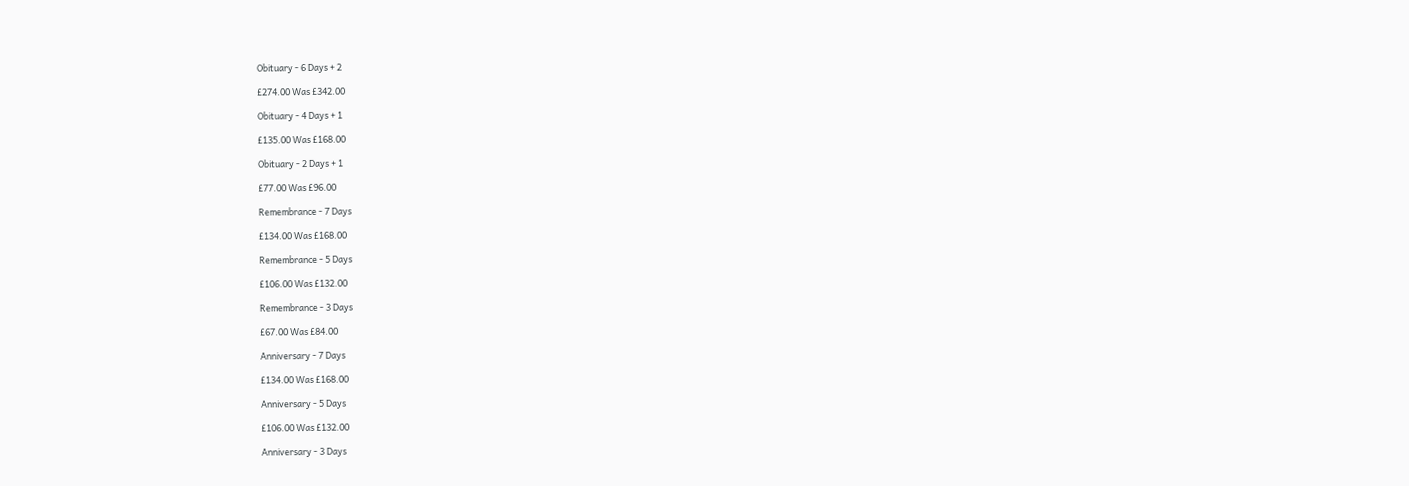Obituary - 6 Days + 2

£274.00 Was £342.00

Obituary - 4 Days + 1

£135.00 Was £168.00

Obituary - 2 Days + 1

£77.00 Was £96.00

Remembrance - 7 Days

£134.00 Was £168.00

Remembrance - 5 Days

£106.00 Was £132.00

Remembrance - 3 Days

£67.00 Was £84.00

Anniversary - 7 Days

£134.00 Was £168.00

Anniversary - 5 Days

£106.00 Was £132.00

Anniversary - 3 Days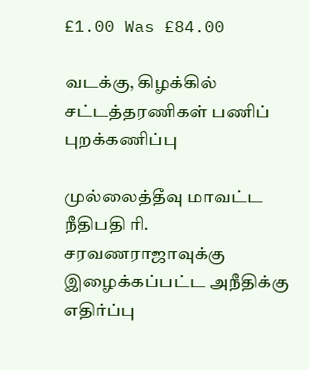£1.00 Was £84.00

வடக்கு, கிழக்கில் சட்டத்தரணிகள் பணிப் புறக்கணிப்பு

முல்லைத்தீவு மாவட்ட நீதிபதி ரி. சரவணராஜாவுக்கு இழைக்கப்பட்ட அநீதிக்கு எதிர்ப்பு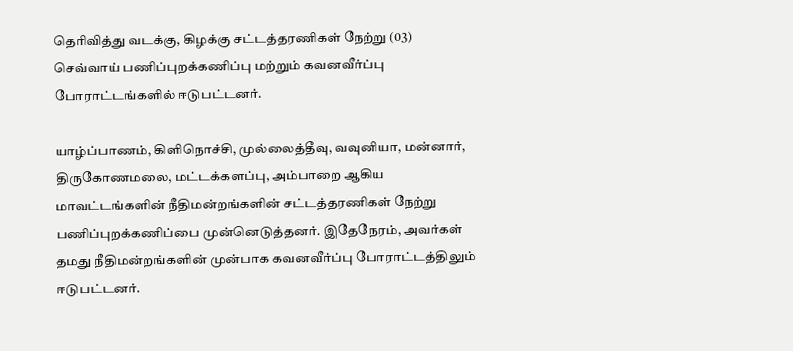தெரிவித்து வடக்கு, கிழக்கு சட்டத்தரணிகள் நேற்று (03) செவ்வாய் பணிப்புறக்கணிப்பு மற்றும் கவனவீர்ப்பு போராட்டங்களில் ஈடுபட்டனர்.

யாழ்ப்பாணம், கிளிநொச்சி, முல்லைத்தீவு, வவுனியா, மன்னார், திருகோணமலை, மட்டக்களப்பு, அம்பாறை ஆகிய மாவட்டங்களின் நீதிமன்றங்களின் சட்டத்தரணிகள் நேற்று பணிப்புறக்கணிப்பை முன்னெடுத்தனர். இதேநேரம், அவர்கள் தமது நீதிமன்றங்களின் முன்பாக கவனவீர்ப்பு போராட்டத்திலும் ஈடுபட்டனர்.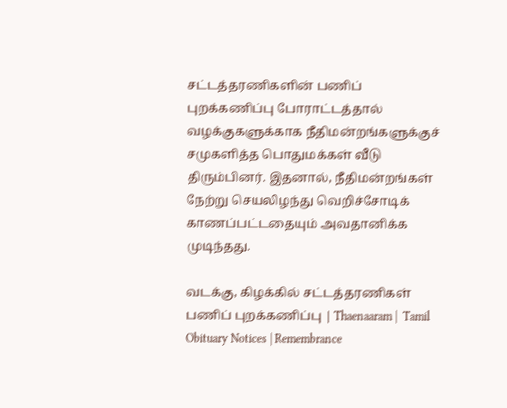சட்டத்தரணிகளின் பணிப் புறக்கணிப்பு போராட்டத்தால் வழக்குகளுக்காக நீதிமன்றங்களுக்குச் சமுகளித்த பொதுமக்கள் வீடு திரும்பினர். இதனால், நீதிமன்றங்கள் நேற்று செயலிழந்து வெறிச்சோடிக் காணப்பட்டதையும் அவதானிக்க முடிந்தது.

வடக்கு, கிழக்கில் சட்டத்தரணிகள் பணிப் புறக்கணிப்பு | Thaenaaram |  Tamil Obituary Notices | Remembrance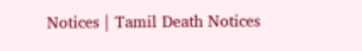Notices | Tamil Death Notices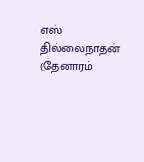எஸ் தில்லைநாதன் (தேனாரம்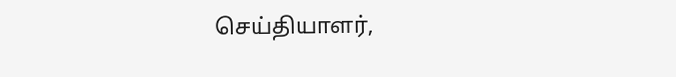செய்தியாளர்,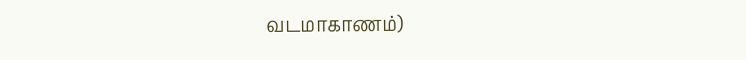வடமாகாணம்)